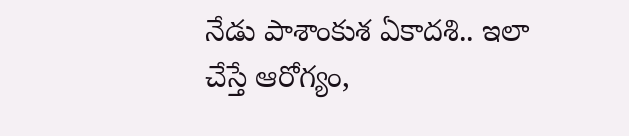నేడు పాశాంకుశ ఏకాదశి.. ఇలా చేస్తే ఆరోగ్యం,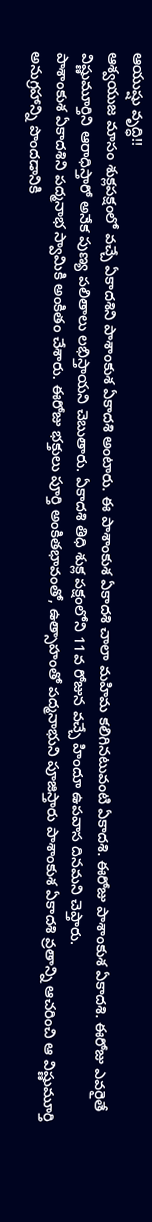ఆయుష్షు వృద్ధి!!
ఆశ్వయుజ మాసం శుక్లపక్షంలో వచ్చే ఏకాదశిని పాశాంకుశ ఏకాదశి అంటారు. ఈ పాశాంకుశ ఏకాదశి చాలా మహిమ కలిగినటువంటి ఏకాదశి. ఈరోజు పాశాంకుశ ఏకాదశి. ఈరోజు ఎవరైతే విష్ణుమూర్తిని ఆరాధిస్తారో అనేక పుణ్య పలితాలు లభిస్తాయని చెబుతారు. ఏకాదశి తిధి శుక్ల పక్షంలోని 11వ రోజున వచ్చే హిందూ ఉపవాస దినమని చెప్తారు.
పాశాంకుశ ఏకాదశిని పద్మనాభ స్వామికి అంకితం చేశారు. ఈరోజు భక్తులు పూర్తి అంకితభావంతో, ఉత్సాహంతో పద్మనాభుని పూజిస్తారు పాశాంకుశ ఏకాదశి వ్రతాన్ని ఆచరించి ఆ విష్ణుమూర్తి అనుగ్రహాన్ని పొందడానికి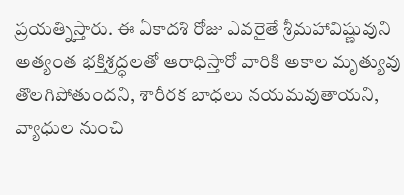ప్రయత్నిస్తారు. ఈ ఏకాదశి రోజు ఎవరైతే శ్రీమహావిష్ణువుని అత్యంత భక్తిశ్రద్ధలతో ఆరాధిస్తారో వారికి అకాల మృత్యువు తొలగిపోతుందని, శారీరక బాధలు నయమవుతాయని, వ్యాధుల నుంచి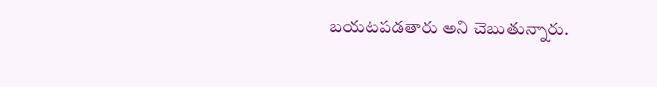బయటపడతారు అని చెబుతున్నారు.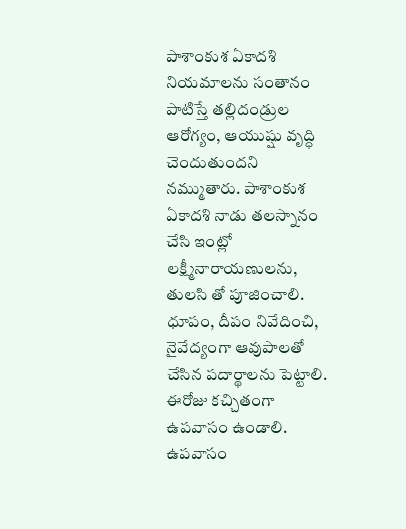పాశాంకుశ ఏకాదశి నియమాలను సంతానం పాటిస్తే తల్లిదండ్రుల ఆరోగ్యం, ఆయుష్షు వృద్ధి చెందుతుందని నమ్ముతారు. పాశాంకుశ ఏకాదశి నాడు తలస్నానం చేసి ఇంట్లో లక్ష్మీనారాయణులను, తులసి తో పూజించాలి. ధూపం, దీపం నివేదించి, నైవేద్యంగా ఆవుపాలతో చేసిన పదార్థాలను పెట్టాలి. ఈరోజు కచ్చితంగా ఉపవాసం ఉండాలి. ఉపవాసం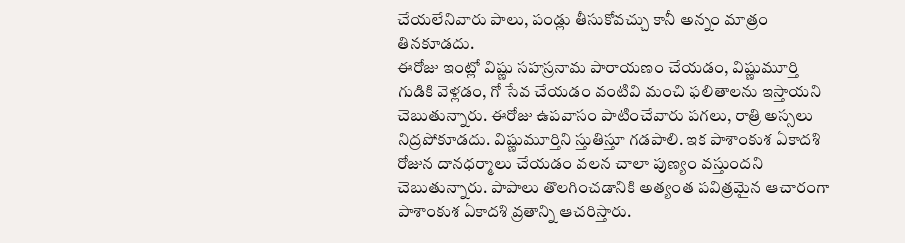చేయలేనివారు పాలు, పండ్లు తీసుకోవచ్చు కానీ అన్నం మాత్రం తినకూడదు.
ఈరోజు ఇంట్లో విష్ణు సహస్రనామ పారాయణం చేయడం, విష్ణుమూర్తి గుడికి వెళ్లడం, గో సేవ చేయడం వంటివి మంచి ఫలితాలను ఇస్తాయని చెబుతున్నారు. ఈరోజు ఉపవాసం పాటించేవారు పగలు, రాత్రి అస్సలు నిద్రపోకూడదు. విష్ణుమూర్తిని స్తుతిస్తూ గడపాలి. ఇక పాశాంకుశ ఏకాదశి రోజున దానధర్మాలు చేయడం వలన చాలా పుణ్యం వస్తుందని చెబుతున్నారు. పాపాలు తొలగించడానికి అత్యంత పవిత్రమైన ఆచారంగా పాశాంకుశ ఏకాదశి వ్రతాన్ని ఆచరిస్తారు.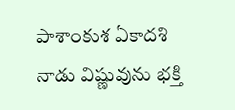పాశాంకుశ ఏకాదశి నాడు విష్ణువును భక్తి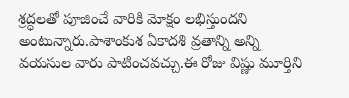శ్రద్ధలతో పూజించే వారికి మోక్షం లభిస్తుందని అంటున్నారు.పాశాంకుశ ఏకాదశి వ్రతాన్ని అన్ని వయసుల వారు పాటించవచ్చు.ఈ రోజు విష్ణు మూర్తిని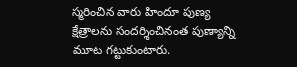స్మరించిన వారు హిందూ పుణ్య క్షేత్రాలను సందర్శించినంత పుణ్యాన్ని మూట గట్టుకుంటారు.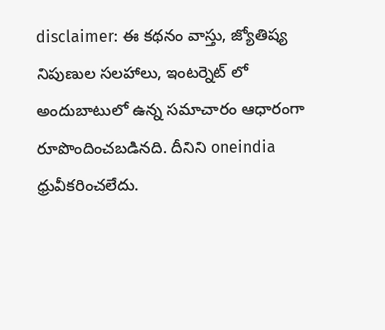disclaimer: ఈ కథనం వాస్తు, జ్యోతిష్య నిపుణుల సలహాలు, ఇంటర్నెట్ లో అందుబాటులో ఉన్న సమాచారం ఆధారంగా రూపొందించబడినది. దీనిని oneindia ధ్రువీకరించలేదు.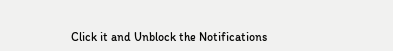Click it and Unblock the Notifications